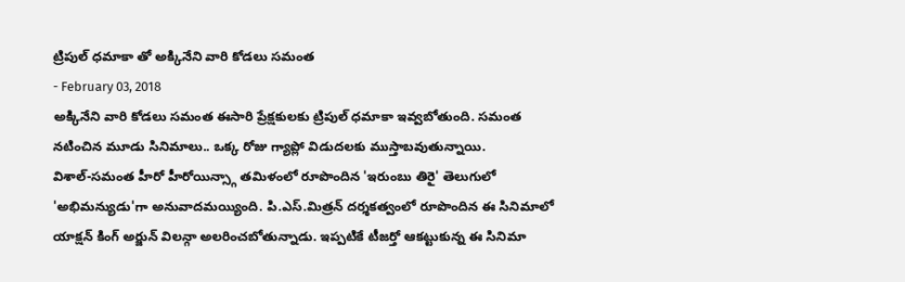ట్రిపుల్ ధమాకా తో అక్కినేని వారి కోడలు సమంత
- February 03, 2018
అక్కినేని వారి కోడలు సమంత ఈసారి ప్రేక్షకులకు ట్రిపుల్ ధమాకా ఇవ్వబోతుంది. సమంత నటించిన మూడు సినిమాలు.. ఒక్క రోజు గ్యాప్లో విడుదలకు ముస్తాబవుతున్నాయి.
విశాల్-సమంత హీరో హీరోయిన్స్గా తమిళంలో రూపొందిన 'ఇరుంబు తిరై' తెలుగులో 'అభిమన్యుడు'గా అనువాదమయ్యింది. పి.ఎస్.మిత్రన్ దర్శకత్వంలో రూపొందిన ఈ సినిమాలో యాక్షన్ కింగ్ అర్జున్ విలన్గా అలరించబోతున్నాడు. ఇప్పటికే టీజర్తో ఆకట్టుకున్న ఈ సినిమా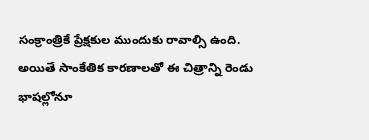సంక్రాంత్రికే ప్రేక్షకుల ముందుకు రావాల్సి ఉంది. అయితే సాంకేతిక కారణాలతో ఈ చిత్రాన్ని రెండు భాషల్లోనూ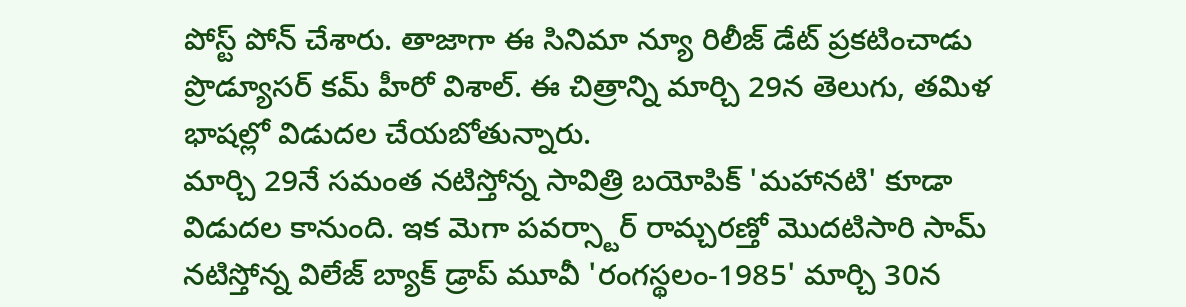పోస్ట్ పోన్ చేశారు. తాజాగా ఈ సినిమా న్యూ రిలీజ్ డేట్ ప్రకటించాడు ప్రొడ్యూసర్ కమ్ హీరో విశాల్. ఈ చిత్రాన్ని మార్చి 29న తెలుగు, తమిళ భాషల్లో విడుదల చేయబోతున్నారు.
మార్చి 29నే సమంత నటిస్తోన్న సావిత్రి బయోపిక్ 'మహానటి' కూడా విడుదల కానుంది. ఇక మెగా పవర్స్టార్ రామ్చరణ్తో మొదటిసారి సామ్ నటిస్తోన్న విలేజ్ బ్యాక్ డ్రాప్ మూవీ 'రంగస్థలం-1985' మార్చి 30న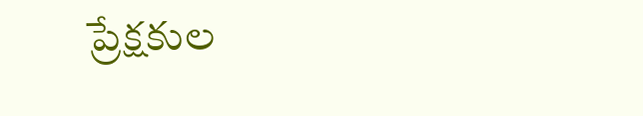ప్రేక్షకుల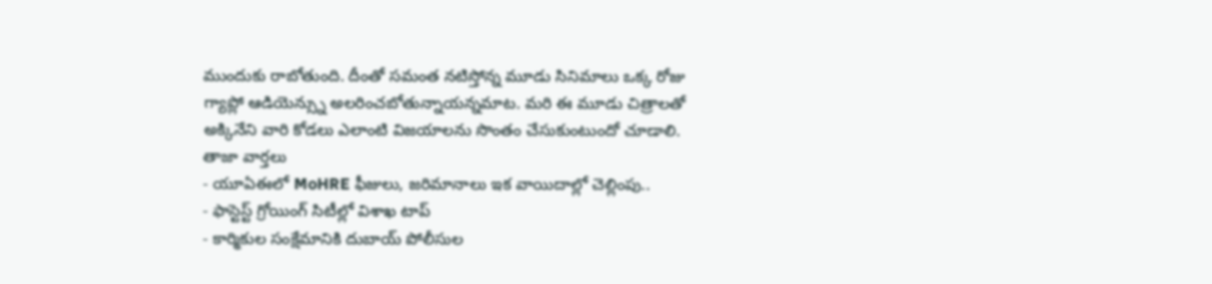ముందుకు రాబోతుంది. దీంతో సమంత నటిస్తోన్న మూడు సినిమాలు ఒక్క రోజు గ్యాప్లో ఆడియెన్స్ను అలరించబోతున్నాయన్నమాట. మరి ఈ మూడు చిత్రాలతో అక్కినేని వారి కోడలు ఎలాంటి విజయాలను సొంతం చేసుకుంటుందో చూడాలి.
తాజా వార్తలు
- యూఏఈలో MoHRE ఫీజులు, జరిమానాలు ఇక వాయిదాల్లో చెల్లింపు..
- ఫాస్టెస్ట్ గ్రోయింగ్ సిటీల్లో విశాఖ టాప్
- కార్మికుల సంక్షేమానికి దుబాయ్ పోలీసుల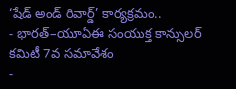‘షేడ్ అండ్ రివార్డ్’ కార్యక్రమం..
- భారత్–యూఏఈ సంయుక్త కాన్సులర్ కమిటీ 7వ సమావేశం
-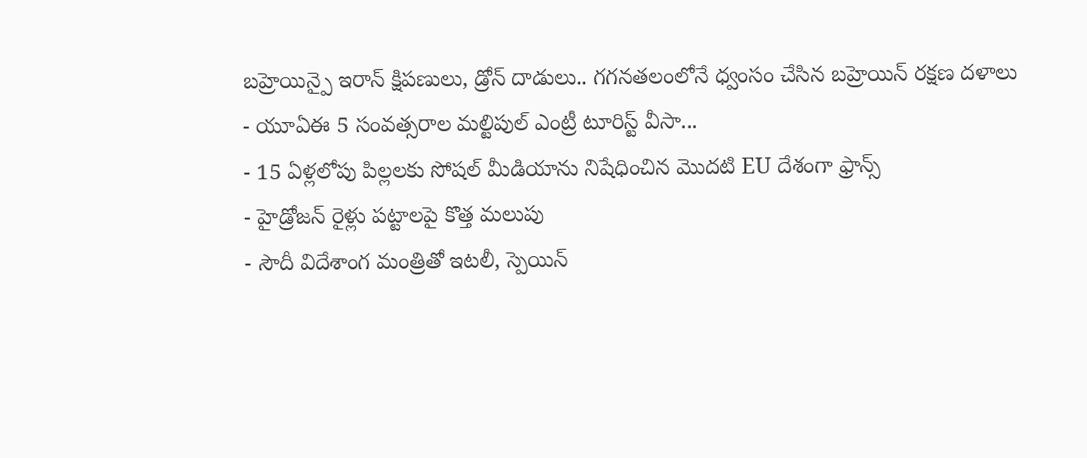బహ్రెయిన్పై ఇరాన్ క్షిపణులు, డ్రోన్ దాడులు.. గగనతలంలోనే ధ్వంసం చేసిన బహ్రెయిన్ రక్షణ దళాలు
- యూఏఈ 5 సంవత్సరాల మల్టిపుల్ ఎంట్రీ టూరిస్ట్ వీసా...
- 15 ఏళ్లలోపు పిల్లలకు సోషల్ మీడియాను నిషేధించిన మొదటి EU దేశంగా ఫ్రాన్స్
- హైడ్రోజన్ రైళ్లు పట్టాలపై కొత్త మలుపు
- సౌదీ విదేశాంగ మంత్రితో ఇటలీ, స్పెయిన్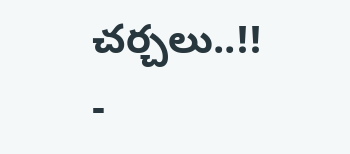చర్చలు..!!
-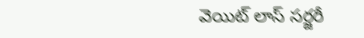వెయిట్ లాస్ సర్జరీ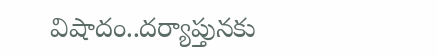విషాదం..దర్యాప్తునకు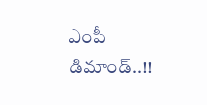ఎంపీ డిమాండ్..!!